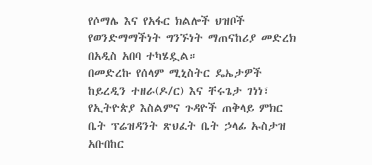የሶማሌ እና የአፋር ክልሎች ህዝቦች የወንድማማችነት ግንኙነት ማጠናከሪያ መድረክ በአዲስ አበባ ተካሄዷል።
በመድረኩ የሰላም ሚኒስትር ዴኤታዎች ከይረዲን ተዘራ(ዶ/ር) እና ቸሩጌታ ገነነ፣ የኢትዮጵያ እስልምና ጉዳዮች ጠቅላይ ምክር ቤት ፕሬዝዳንት ጽህፈት ቤት ኃላፊ ኡስታዝ አቡበከር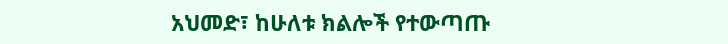አህመድ፣ ከሁለቱ ክልሎች የተውጣጡ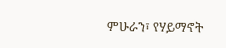ምሁራን፣ የሃይማኖት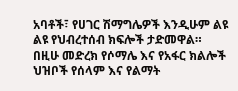አባቶች፣ የሀገር ሽማግሌዎች እንዲሁም ልዩ ልዩ የህብረተሰብ ክፍሎች ታድመዋል።
በዚሁ መድረክ የሶማሌ እና የአፋር ክልሎች ህዝቦች የሰላም እና የልማት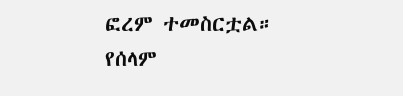ፎረም ተመስርቷል።
የሰላም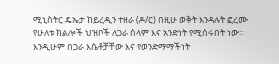ሚኒስትር ዴኤታ ከይረዲን ተዘራ (ዶ/ር) በዚሁ ወቅት እንዳሉት ፎረሙ የሁለቱ ክልሎች ህዝቦች ለጋራ ሰላም እና አንድነት የሚሰሩበት ነው።
እንዲሁም በጋራ እሴቶቻቸው እና የወንድማማችነት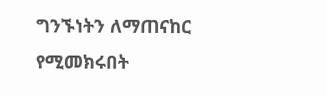ግንኙነትን ለማጠናከር የሚመክሩበት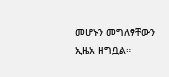መሆኑን መግለፃቸውን ኢዜአ ዘግቧል።